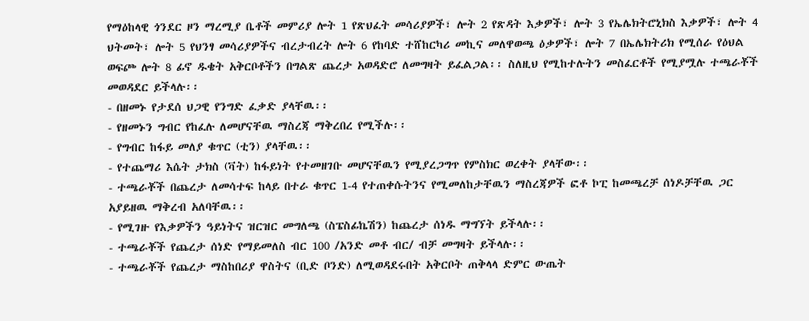የማዕከላዊ ጎንደር ዞን ማረሚያ ቤቶች መምሪያ ሎት 1 የጽህፈት መሳሪያዎች፣ ሎት 2 የጽዳት እቃዎች፣ ሎት 3 የኤሌክትሮኒክስ እቃዎች፣ ሎት 4 ህትመት፣ ሎት 5 የህንፃ መሳሪያዎችና ብረታብረት ሎት 6 የከባድ ተሸከርካሪ መኪና መለዋወጫ ዕቃዎች፣ ሎት 7 በኤሌክትሪክ የሚሰራ የዕህል ወፍጮ ሎት 8 ፊኖ ዱቄት አቅርቦቶችን በግልጽ ጨረታ አወዳድሮ ለመግዛት ይፈልጋል፡፡ ስለዚህ የሚከተሉትን መስፈርቶች የሚያሟሉ ተጫራቾች መወዳደር ይችላሉ፡፡
- በዘመኑ የታደሰ ህጋዊ የንግድ ፈቃድ ያላቸዉ፡፡
- የዘመኑን ግብር የከፈሉ ለመሆናቸዉ ማስረጃ ማቅረበረ የሚችሉ፡፡
- የግብር ከፋይ መለያ ቁጥር (ቲን) ያላቸዉ፡፡
- የተጨማሪ እሴት ታክስ (ቫት) ከፋይነት የተመዘገቡ መሆናቸዉን የሚያረጋግጥ የምስክር ወረቀት ያላቸው፡፡
- ተጫራቾች በጨረታ ለመሳተፍ ከላይ በተራ ቁጥር 1-4 የተጠቀሱትንና የሚመለከታቸዉን ማስረጃዎች ፎቶ ኮፒ ከመጫረቻ ሰነዶቻቸዉ ጋር አያይዘዉ ማቅረብ አለባቸዉ፡፡
- የሚገዙ የእቃዎችን ዓይነትና ዝርዝር መግለጫ (ስፔስፊኬሽን) ከጨረታ ሰነዱ ማግኘት ይችላሉ፡፡
- ተጫራቾች የጨረታ ሰነድ የማይመለስ ብር 100 /አንድ መቶ ብር/ ብቻ መግዛት ይችላሉ፡፡
- ተጫራቾች የጨረታ ማስከበሪያ ዋስትና (ቢድ ቦንድ) ለሚወዳደሩበት አቅርቦት ጠቅላላ ድምር ውጤት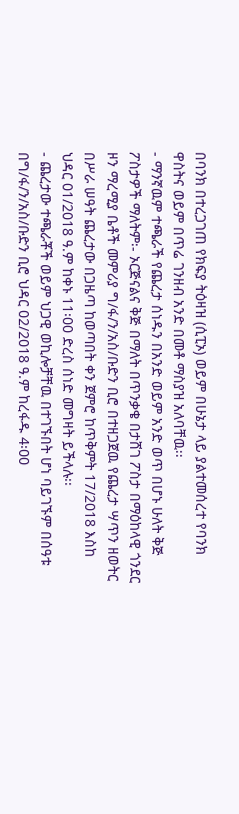በባንክ በተረጋገጠ የክፍያ ትዕዛዝ (ሲፒኦ) ወይም በሁኔታ ላይ ያልተመሰረተ የባንክ ዋስትና ወይም በጥሬ ገንዘብ አንድ በመቶ ማስያዝ አለባቸዉ፡፡
- ማንኛዉም ተጫራች የጨረታ ሰነዱን በአንድ ወይም አንድ ወጥ በሆኑ ሁለት ቅጅ ፖስታዎች ማለትም፡- ኦርጅናልና ቅጅ በማለት በጥንቃቄ በታሸገ ፖስታ በማዕከላዊ ጎንደር ዞን ማረሚያ ቤቶች መምሪያ ግ/ፋ/ን/አስ/ቡድን ቢሮ በተዘጋጀዉ የጨረታ ሣጥን ዘወትር በሥራ ሠዓት ጨረታው በጋዜጣ ከወጣበት ቀን ጀምሮ ከጥቅምት 17/2018 እስከ ህዳር 01/2018 ዓ.ም ከቀኑ 11፡00 ድረስ ሰነድ መግዛት ይችላሉ፡፡
- ጨረታው ተጫራቾች ወይም ህጋዊ ወኪሎቻቸዉ በተገኙበት ሆነ ባይገኙም በሰዓቱ በግ/ፋ/ን/አስ/ቡድን ቢሮ ህዳር 02/2018 ዓ.ም ከረፋዱ 4፡00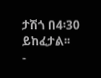ታሽጎ በ4፡30 ይከፈታል፡፡
-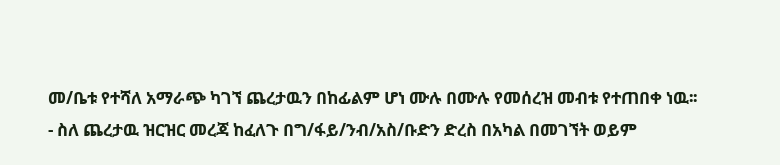መ/ቤቱ የተሻለ አማራጭ ካገኘ ጨረታዉን በከፊልም ሆነ ሙሉ በሙሉ የመሰረዝ መብቱ የተጠበቀ ነዉ፡፡
- ስለ ጨረታዉ ዝርዝር መረጃ ከፈለጉ በግ/ፋይ/ንብ/አስ/ቡድን ድረስ በአካል በመገኘት ወይም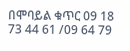በሞባይል ቁጥር 09 18 73 44 61 /09 64 79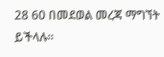28 60 በመደወል መረጃ ማግኘት ይችላሉ፡፡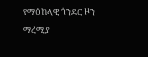የማዕከላዊ ጎንደር ዞን ማረሚያ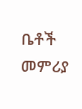ቤቶች መምሪያ